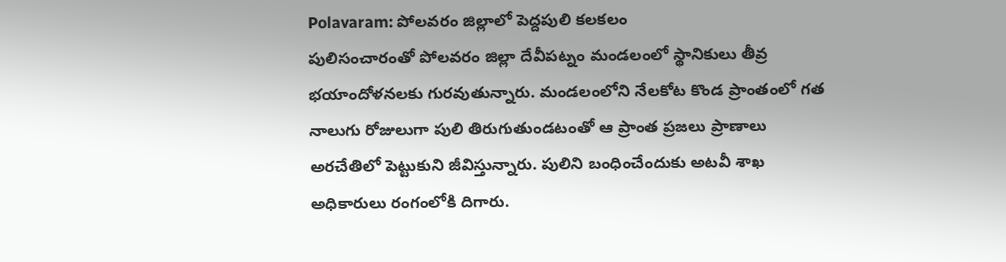Polavaram: పోలవరం జిల్లాలో పెద్దపులి కలకలం
పులిసంచారంతో పోలవరం జిల్లా దేవీపట్నం మండలంలో స్థానికులు తీవ్ర భయాందోళనలకు గురవుతున్నారు. మండలంలోని నేలకోట కొండ ప్రాంతంలో గత నాలుగు రోజులుగా పులి తిరుగుతుండటంతో ఆ ప్రాంత ప్రజలు ప్రాణాలు అరచేతిలో పెట్టుకుని జీవిస్తున్నారు. పులిని బంధించేందుకు అటవీ శాఖ అధికారులు రంగంలోకి దిగారు.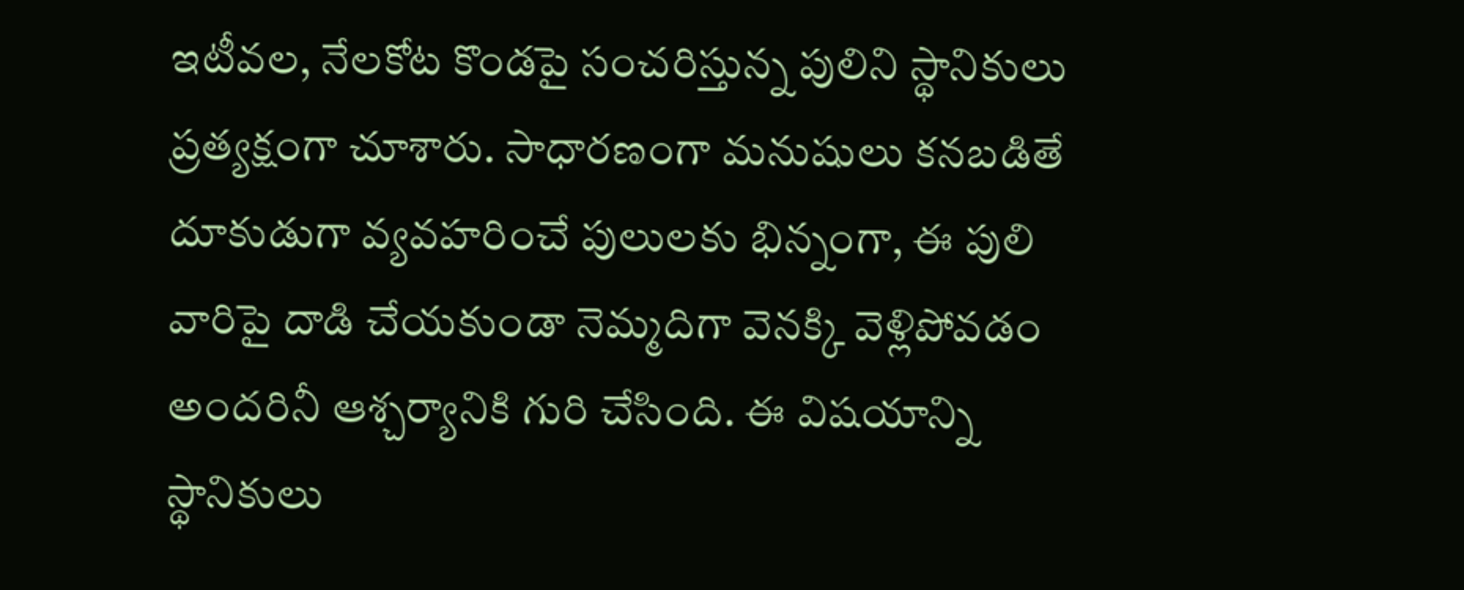ఇటీవల, నేలకోట కొండపై సంచరిస్తున్న పులిని స్థానికులు ప్రత్యక్షంగా చూశారు. సాధారణంగా మనుషులు కనబడితే దూకుడుగా వ్యవహరించే పులులకు భిన్నంగా, ఈ పులి వారిపై దాడి చేయకుండా నెమ్మదిగా వెనక్కి వెళ్లిపోవడం అందరినీ ఆశ్చర్యానికి గురి చేసింది. ఈ విషయాన్ని స్థానికులు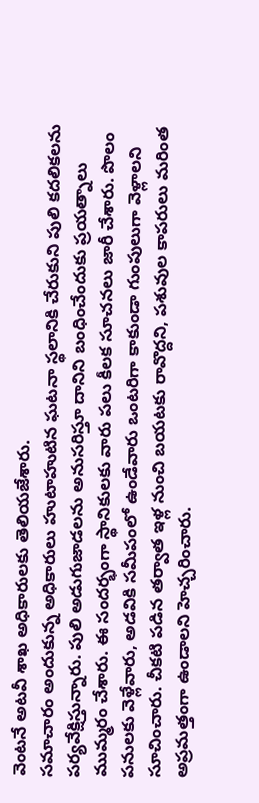వెంటనే అటవీ శాఖ అధికారులకు తెలియజేశారు.
సమాచారం అందుకున్న అధికారులు హుటాహుటిన ఘటనా స్థలానికి చేరుకుని పులి కదలికలను పర్యవేక్షిస్తున్నారు. పులి అడుగుజాడలను అనుసరిస్తూ దానిని బంధించేందుకు ప్రయత్నాలు ముమ్మరం చేశారు. ఈ సందర్భంగా స్థానికులకు వారు పలు కీలక సూచనలు జారీ చేశారు. పొలం పనులకు వెళ్లేవారు, అడవికి సమీపంలో ఉండేవారు ఒంటరిగా కాకుండా గుంపులుగా వెళ్లాలని సూచించారు. చీకటి పడిన తర్వాత ఇళ్ల నుంచి బయటకు రావొద్దని, పశువుల కాపరులు మరింత అప్రమత్తంగా ఉండాలని హెచ్చరించారు.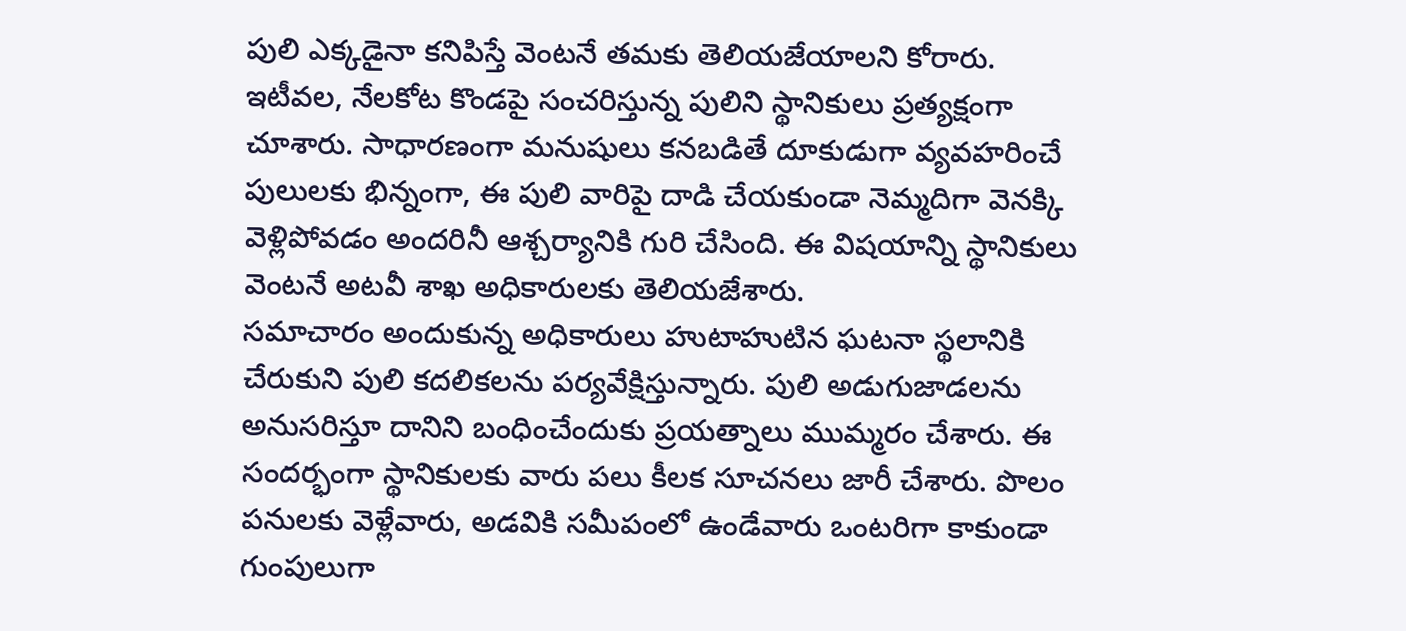పులి ఎక్కడైనా కనిపిస్తే వెంటనే తమకు తెలియజేయాలని కోరారు.
ఇటీవల, నేలకోట కొండపై సంచరిస్తున్న పులిని స్థానికులు ప్రత్యక్షంగా చూశారు. సాధారణంగా మనుషులు కనబడితే దూకుడుగా వ్యవహరించే పులులకు భిన్నంగా, ఈ పులి వారిపై దాడి చేయకుండా నెమ్మదిగా వెనక్కి వెళ్లిపోవడం అందరినీ ఆశ్చర్యానికి గురి చేసింది. ఈ విషయాన్ని స్థానికులు వెంటనే అటవీ శాఖ అధికారులకు తెలియజేశారు.
సమాచారం అందుకున్న అధికారులు హుటాహుటిన ఘటనా స్థలానికి చేరుకుని పులి కదలికలను పర్యవేక్షిస్తున్నారు. పులి అడుగుజాడలను అనుసరిస్తూ దానిని బంధించేందుకు ప్రయత్నాలు ముమ్మరం చేశారు. ఈ సందర్భంగా స్థానికులకు వారు పలు కీలక సూచనలు జారీ చేశారు. పొలం పనులకు వెళ్లేవారు, అడవికి సమీపంలో ఉండేవారు ఒంటరిగా కాకుండా గుంపులుగా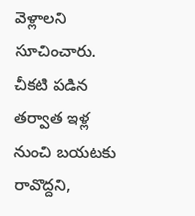వెళ్లాలని సూచించారు. చీకటి పడిన తర్వాత ఇళ్ల నుంచి బయటకు రావొద్దని,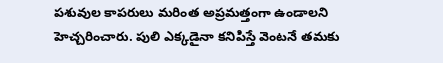పశువుల కాపరులు మరింత అప్రమత్తంగా ఉండాలని హెచ్చరించారు. పులి ఎక్కడైనా కనిపిస్తే వెంటనే తమకు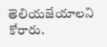తెలియజేయాలని కోరారు.